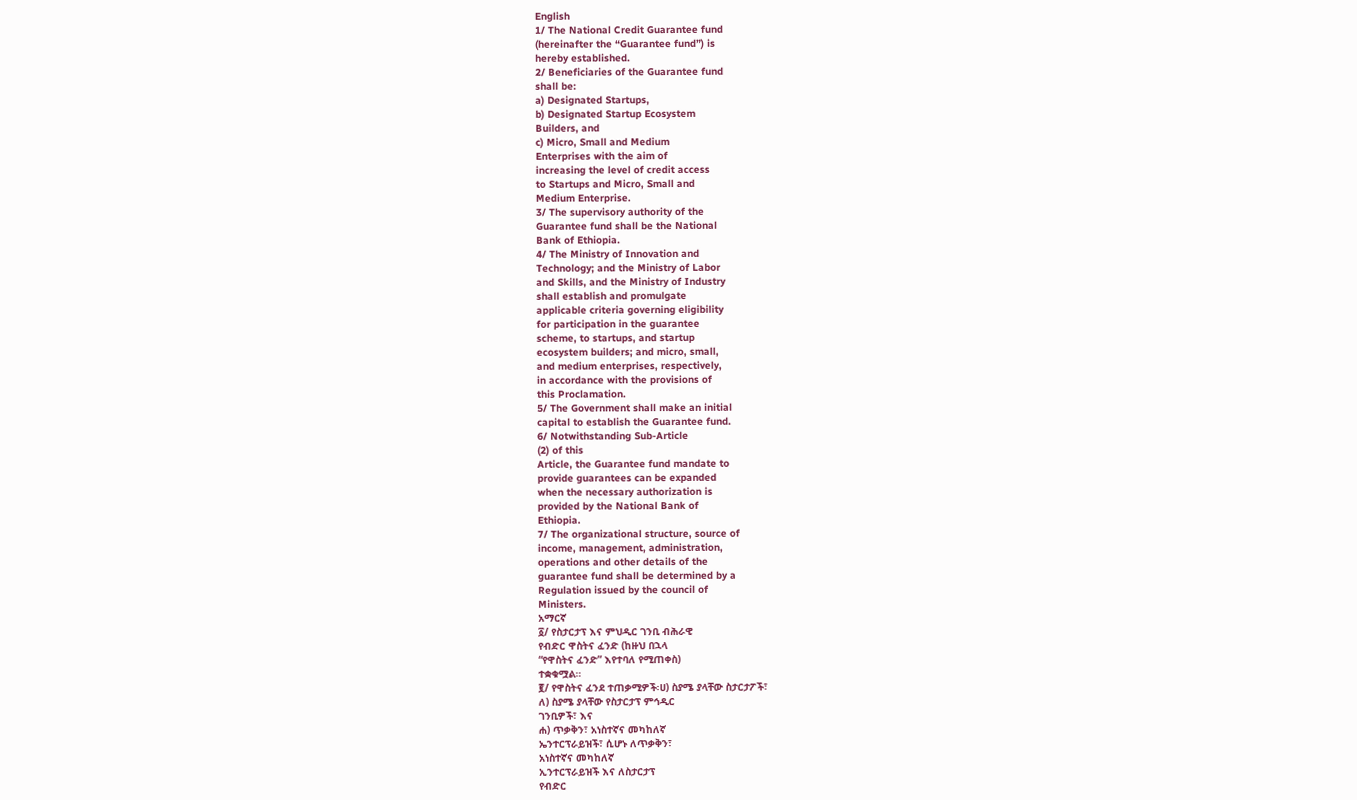English
1/ The National Credit Guarantee fund
(hereinafter the “Guarantee fund”) is
hereby established.
2/ Beneficiaries of the Guarantee fund
shall be:
a) Designated Startups,
b) Designated Startup Ecosystem
Builders, and
c) Micro, Small and Medium
Enterprises with the aim of
increasing the level of credit access
to Startups and Micro, Small and
Medium Enterprise.
3/ The supervisory authority of the
Guarantee fund shall be the National
Bank of Ethiopia.
4/ The Ministry of Innovation and
Technology; and the Ministry of Labor
and Skills, and the Ministry of Industry
shall establish and promulgate
applicable criteria governing eligibility
for participation in the guarantee
scheme, to startups, and startup
ecosystem builders; and micro, small,
and medium enterprises, respectively,
in accordance with the provisions of
this Proclamation.
5/ The Government shall make an initial
capital to establish the Guarantee fund.
6/ Notwithstanding Sub-Article
(2) of this
Article, the Guarantee fund mandate to
provide guarantees can be expanded
when the necessary authorization is
provided by the National Bank of
Ethiopia.
7/ The organizational structure, source of
income, management, administration,
operations and other details of the
guarantee fund shall be determined by a
Regulation issued by the council of
Ministers.
አማርኛ
፩/ የስታርታፕ እና ምህዲር ገንቢ ብሕራዊ
የብድር ዋስትና ፈንድ (ከዙህ በኋላ
“የዋስትና ፈንድ” እየተባለ የሚጠቀስ)
ተቋቁሟል።
፪/ የዋስትና ፈንደ ተጠቃሚዎች፡ሀ) ስያሜ ያላቸው ስታርታፖች፣
ለ) ስያሜ ያላቸው የስታርታፕ ምኅዲር
ገንቢዎች፣ እና
ሐ) ጥቃቅን፣ አነስተኛና መካከለኛ
ኤንተርፕራይዝች፣ ሲሆኑ ለጥቃቅን፣
አነስተኛና መካከለኛ
ኢንተርፕራይዝች እና ለስታርታፕ
የብድር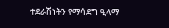ተደራሽነትን የማሳደግ ዒላማ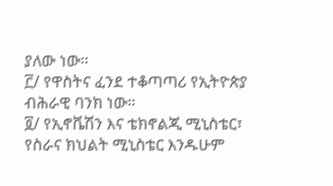ያለው ነው።
፫/ የዋስትና ፈንደ ተቆጣጣሪ የኢትዮጵያ
ብሕራዊ ባንክ ነው።
፬/ የኢኖቬሽን እና ቴክኖልጂ ሚኒስቴር፣
የስራና ክህልት ሚኒስቴር እንዱሁም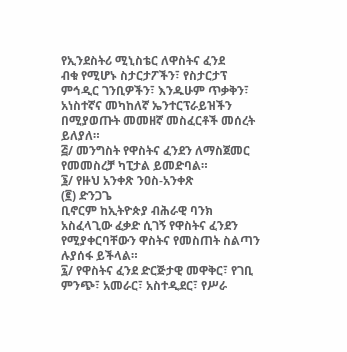የኢንደስትሪ ሚኒስቴር ለዋስትና ፈንደ
ብቁ የሚሆኑ ስታርታፖችን፣ የስታርታፕ
ምኅዲር ገንቢዎችን፣ እንዱሁም ጥቃቅን፣
አነስተኛና መካከለኛ ኤንተርፕራይዝችን
በሚያወጡት መመዘኛ መስፈርቶች መሰረት
ይለያለ።
፭/ መንግስት የዋስትና ፈንደን ለማስጀመር
የመመስረቻ ካፒታል ይመድባል።
፮/ የዙህ አንቀጽ ንዐስ-አንቀጽ
(፪) ድንጋጌ
ቢኖርም ከኢትዮጵያ ብሕራዊ ባንክ
አስፈላጊው ፈቃድ ሲገኝ የዋስትና ፈንደን
የሚያቀርባቸውን ዋስትና የመስጠት ስልጣን
ሉያሰፋ ይችላል።
፯/ የዋስትና ፈንደ ድርጅታዊ መዋቅር፣ የገቢ
ምንጭ፣ አመራር፣ አስተዲደር፣ የሥራ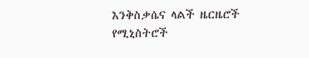እንቅስቃሴና ላልች ዜርዜሮች የሚኒስትሮች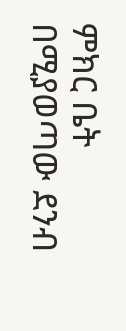ምክር ቤት በሚያወጣው ደንብ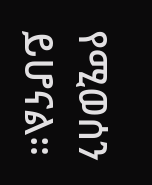የሚወሰን
ይሆናል።